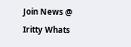Join News @ Iritty Whats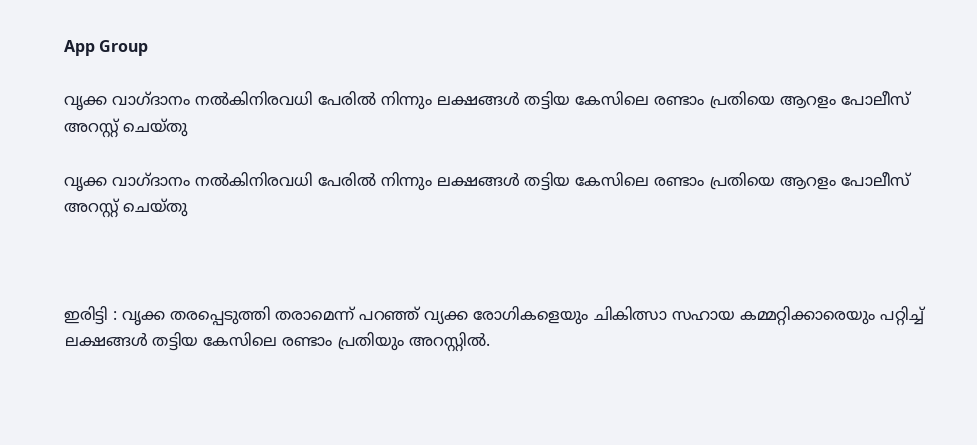App Group

വൃക്ക വാഗ്ദാനം നൽകിനിരവധി പേരിൽ നിന്നും ലക്ഷങ്ങൾ തട്ടിയ കേസിലെ രണ്ടാം പ്രതിയെ ആറളം പോലീസ് അറസ്റ്റ‌് ചെയ്തു

വൃക്ക വാഗ്ദാനം നൽകിനിരവധി പേരിൽ നിന്നും ലക്ഷങ്ങൾ തട്ടിയ കേസിലെ രണ്ടാം പ്രതിയെ ആറളം പോലീസ് അറസ്റ്റ‌് ചെയ്തു



ഇരിട്ടി : വൃക്ക തരപ്പെടുത്തി തരാമെന്ന് പറഞ്ഞ് വ്യക്ക രോഗികളെയും ചികിത്സാ സഹായ കമ്മറ്റിക്കാരെയും പറ്റിച്ച് ലക്ഷങ്ങൾ തട്ടിയ കേസിലെ രണ്ടാം പ്രതിയും അറസ്റ്റിൽ.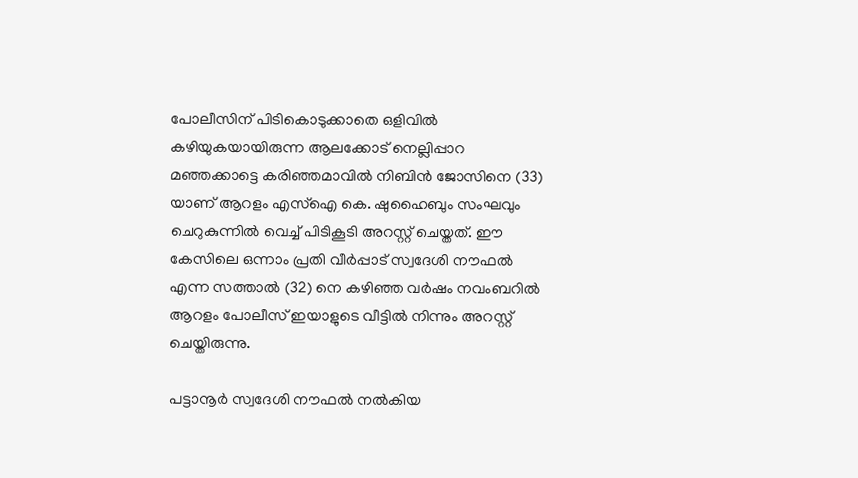പോലീസിന് പിടികൊടുക്കാതെ ഒളിവിൽ കഴിയുകയായിരുന്ന ആലക്കോട് നെല്ലിപ്പാറ മഞ്ഞക്കാട്ടെ കരിഞ്ഞമാവിൽ നിബിൻ ജോസിനെ (33) യാണ് ആറളം എസ്‌ഐ കെ. ഷുഹൈബും സംഘവും ചെറുകുന്നിൽ വെച്ച് പിടികൂടി അറസ്റ്റ് ചെയ്തത്. ഈ കേസിലെ ഒന്നാം പ്രതി വീർപ്പാട് സ്വദേശി നൗഫൽ എന്ന സത്താൽ (32) നെ കഴിഞ്ഞ വർഷം നവംബറിൽ ആറളം പോലീസ് ഇയാളുടെ വീട്ടിൽ നിന്നും അറസ്റ്റ് ചെയ്തിരുന്നു.

പട്ടാനൂർ സ്വദേശി നൗഫൽ നൽകിയ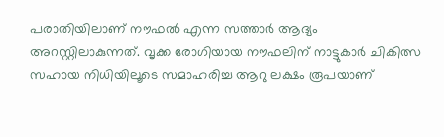പരാതിയിലാണ് നൗഫൽ എന്ന സത്താർ ആദ്യം അറസ്റ്റിലാകുന്നത്. വൃക്ക രോഗിയായ നൗഫലിന് നാട്ടുകാർ ചികിത്സ സഹായ നിധിയിലൂടെ സമാഹരിച്ച ആറു ലക്ഷം രൂപയാണ്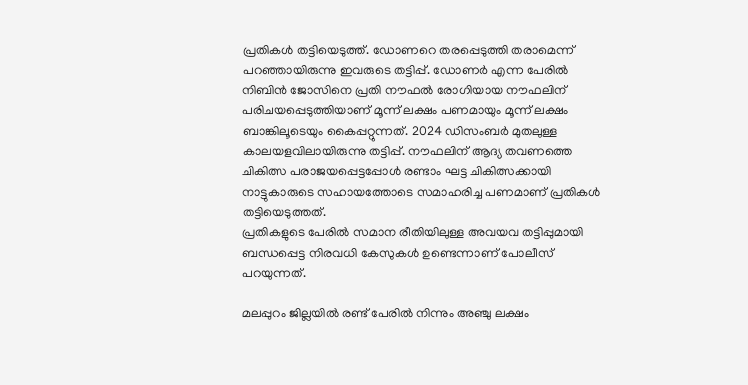പ്രതികൾ തട്ടിയെടുത്ത്. ഡോണറെ തരപ്പെടുത്തി തരാമെന്ന് പറഞ്ഞായിരുന്നു ഇവരുടെ തട്ടിപ്പ്. ഡോണർ എന്ന പേരിൽ നിബിൻ ജോസിനെ പ്രതി നൗഫൽ രോഗിയായ നൗഫലിന് പരിചയപ്പെടുത്തിയാണ് മൂന്ന് ലക്ഷം പണമായും മൂന്ന് ലക്ഷം ബാങ്കിലൂടെയും കൈപ്പറ്റുന്നത്. 2024 ഡിസംബർ മുതലുള്ള കാലയളവിലായിരുന്നു തട്ടിപ്പ്. നൗഫലിന് ആദ്യ തവണത്തെ ചികിത്സ പരാജയപ്പെട്ടപ്പോൾ രണ്ടാം ഘട്ട ചികിത്സക്കായി നാട്ടുകാരുടെ സഹായത്തോടെ സമാഹരിച്ച പണമാണ് പ്രതികൾ തട്ടിയെടുത്തത്.
പ്രതികളുടെ പേരിൽ സമാന രീതിയിലുള്ള അവയവ തട്ടിപ്പുമായി ബന്ധപ്പെട്ട നിരവധി കേസുകൾ ഉണ്ടെന്നാണ് പോലീസ് പറയുന്നത്.

മലപ്പുറം ജില്ലയിൽ രണ്ട് പേരിൽ നിന്നും അഞ്ചു ലക്ഷം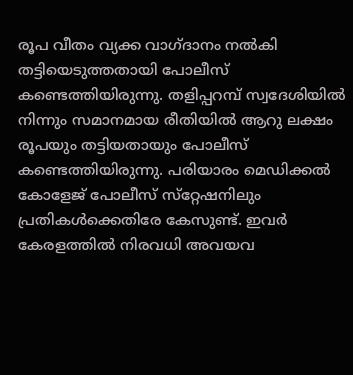രൂപ വീതം വ്യക്ക വാഗ്ദാനം നൽകി തട്ടിയെടുത്തതായി പോലീസ് കണ്ടെത്തിയിരുന്നു. തളിപ്പറമ്പ് സ്വദേശിയിൽ നിന്നും സമാനമായ രീതിയിൽ ആറു ലക്ഷം രൂപയും തട്ടിയതായും പോലീസ് കണ്ടെത്തിയിരുന്നു. പരിയാരം മെഡിക്കൽ കോളേജ് പോലീസ് സ്‌റ്റേഷനിലും പ്രതികൾക്കെതിരേ കേസുണ്ട്. ഇവർ കേരളത്തിൽ നിരവധി അവയവ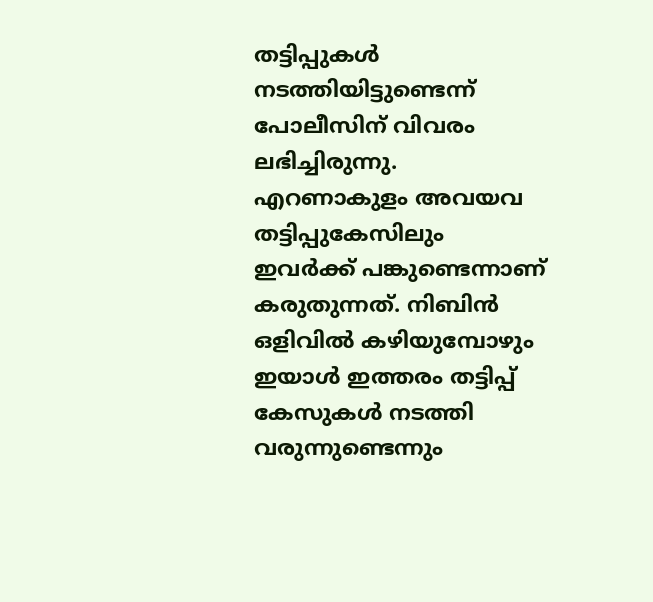തട്ടിപ്പുകൾ നടത്തിയിട്ടുണ്ടെന്ന് പോലീസിന് വിവരം ലഭിച്ചിരുന്നു. എറണാകുളം അവയവ തട്ടിപ്പുകേസിലും ഇവർക്ക് പങ്കുണ്ടെന്നാണ് കരുതുന്നത്. നിബിൻ ഒളിവിൽ കഴിയുമ്പോഴും ഇയാൾ ഇത്തരം തട്ടിപ്പ് കേസുകൾ നടത്തി വരുന്നുണ്ടെന്നും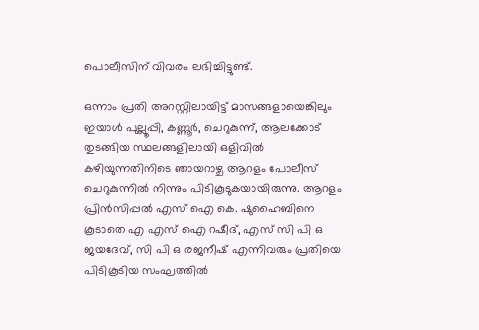പൊലീസിന് വിവരം ലഭിച്ചിട്ടുണ്ട്.

ഒന്നാം പ്രതി അറസ്റ്റിലായിട്ട് മാസങ്ങളായെങ്കിലും ഇയാൾ പുല്ലൂപ്പി, കണ്ണൂർ, ചെറുകുന്ന്, ആലക്കോട് തുടങ്ങിയ സ്ഥലങ്ങളിലായി ഒളിവിൽ കഴിയുന്നതിനിടെ ഞായറാഴ്ച ആറളം പോലീസ് ചെറുകുന്നിൽ നിന്നും പിടികൂടുകയായിരുന്നു. ആറളം പ്രിൻസിപ്പൽ എസ് ഐ കെ. ഷുഹൈബിനെ കൂടാതെ എ എസ് ഐ റഷീദ്, എസ് സി പി ഒ ജയദേവ്, സി പി ഒ രജനീഷ് എന്നിവരും പ്രതിയെ പിടികൂടിയ സംഘത്തിൽ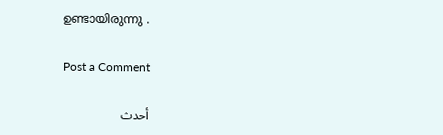ഉണ്ടായിരുന്നു .

Post a Comment

أحدث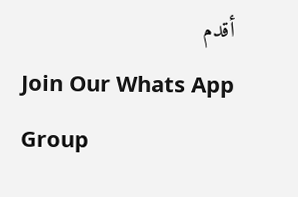أقدم
Join Our Whats App Group